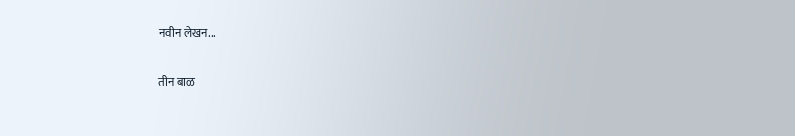नवीन लेखन...

तीन बाळ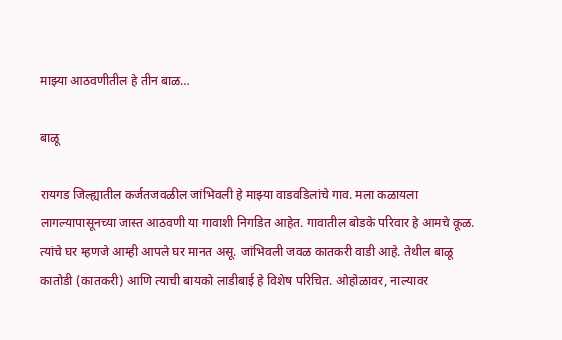माझ्या आठवणीतील हे तीन बाळ…

बाळू

रायगड जिल्ह्यातील कर्जतजवळील जांभिवली हे माझ्या वाडवडिलांचे गाव. मला कळायला लागल्यापासूनच्या जास्त आठवणी या गावाशी निगडित आहेत. गावातील बोडके परिवार हे आमचे कूळ. त्यांचे घर म्हणजे आम्ही आपले घर मानत असू. जांभिवली जवळ कातकरी वाडी आहे. तेथील बाळू कातोडी (कातकरी) आणि त्याची बायको लाडीबाई हे विशेष परिचित. ओहोळावर, नाल्यावर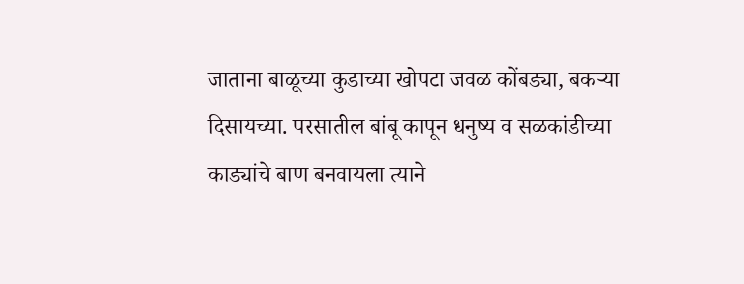जाताना बाळूच्या कुडाच्या खोपटा जवळ कोंबड्या, बकर्‍या दिसायच्या. परसातील बांबू कापून धनुष्य व सळकांडीच्या काड्यांचे बाण बनवायला त्याने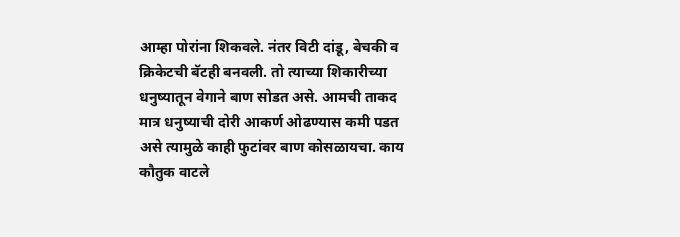आम्हा पोरांना शिकवले. नंतर विटी दांडू, बेचकी व क्रिकेटची बॅटही बनवली. तो त्याच्या शिकारीच्या धनुष्यातून वेगाने बाण सोडत असे. आमची ताकद मात्र धनुष्याची दोरी आकर्ण ओढण्यास कमी पडत असे त्यामुळे काही फुटांवर बाण कोसळायचा. काय कौतुक वाटले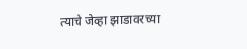त्याचे जेव्हा झाडावरच्या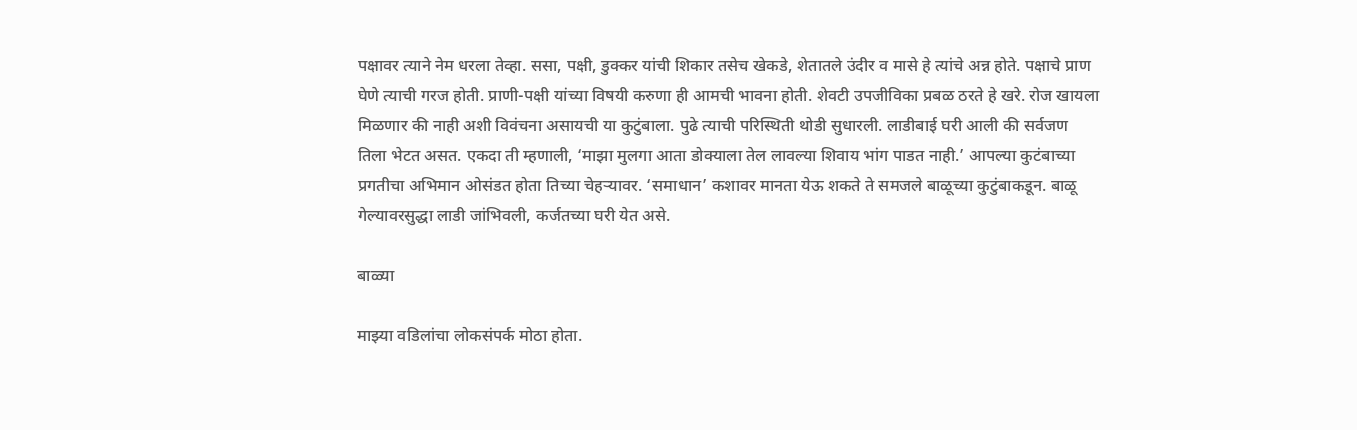पक्षावर त्याने नेम धरला तेव्हा. ससा, पक्षी, डुक्कर यांची शिकार तसेच खेकडे, शेतातले उंदीर व मासे हे त्यांचे अन्न होते. पक्षाचे प्राण घेणे त्याची गरज होती. प्राणी-पक्षी यांच्या विषयी करुणा ही आमची भावना होती. शेवटी उपजीविका प्रबळ ठरते हे खरे. रोज खायला मिळणार की नाही अशी विवंचना असायची या कुटुंबाला. पुढे त्याची परिस्थिती थोडी सुधारली. लाडीबाई घरी आली की सर्वजण तिला भेटत असत. एकदा ती म्हणाली, ‘माझा मुलगा आता डोक्याला तेल लावल्या शिवाय भांग पाडत नाही.’ आपल्या कुटंबाच्या प्रगतीचा अभिमान ओसंडत होता तिच्या चेहर्‍यावर. ‘समाधान’ कशावर मानता येऊ शकते ते समजले बाळूच्या कुटुंबाकडून. बाळू गेल्यावरसुद्धा लाडी जांभिवली, कर्जतच्या घरी येत असे.

बाळ्या

माझ्या वडिलांचा लोकसंपर्क मोठा होता.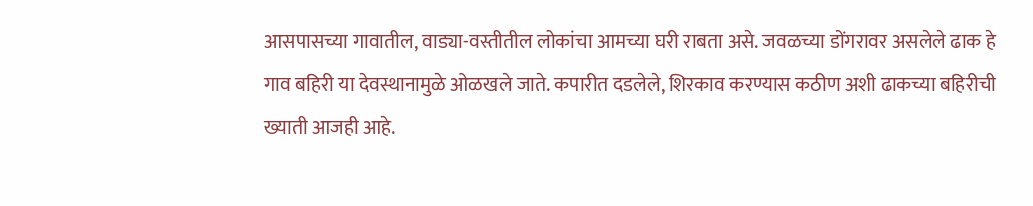आसपासच्या गावातील, वाड्या-वस्तीतील लोकांचा आमच्या घरी राबता असे. जवळच्या डोंगरावर असलेले ढाक हे गाव बहिरी या देवस्थानामुळे ओळखले जाते. कपारीत दडलेले, शिरकाव करण्यास कठीण अशी ढाकच्या बहिरीची ख्याती आजही आहे.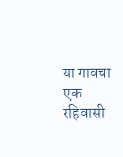या गावचा एक रहिवासी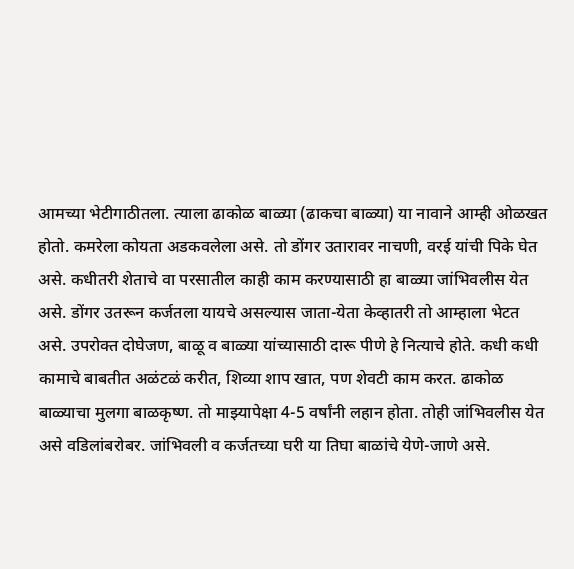आमच्या भेटीगाठीतला. त्याला ढाकोळ बाळ्या (ढाकचा बाळ्या) या नावाने आम्ही ओळखत होतो. कमरेला कोयता अडकवलेला असे. तो डोंगर उतारावर नाचणी, वरई यांची पिके घेत असे. कधीतरी शेताचे वा परसातील काही काम करण्यासाठी हा बाळ्या जांभिवलीस येत असे. डोंगर उतरून कर्जतला यायचे असल्यास जाता-येता केव्हातरी तो आम्हाला भेटत असे. उपरोक्त दोघेजण, बाळू व बाळ्या यांच्यासाठी दारू पीणे हे नित्याचे होते. कधी कधी कामाचे बाबतीत अळंटळं करीत, शिव्या शाप खात, पण शेवटी काम करत. ढाकोळ बाळ्याचा मुलगा बाळकृष्ण. तो माझ्यापेक्षा 4-5 वर्षांनी लहान होता. तोही जांभिवलीस येत असे वडिलांबरोबर. जांभिवली व कर्जतच्या घरी या तिघा बाळांचे येणे-जाणे असे.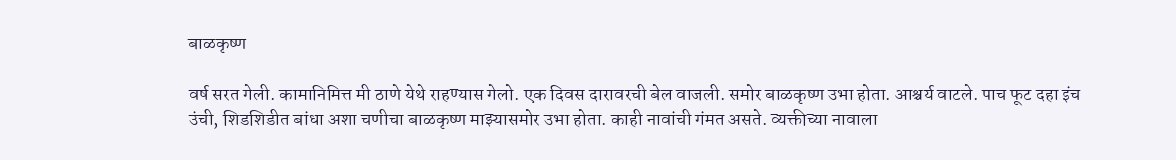बाळकृष्ण

वर्ष सरत गेली. कामानिमित्त मी ठाणे येथे राहण्यास गेलो. एक दिवस दारावरची बेल वाजली. समोर बाळकृष्ण उभा होता. आश्चर्य वाटले. पाच फूट दहा इंच उंची, शिडशिडीत बांधा अशा चणीचा बाळकृष्ण माझ्यासमोर उभा होता. काही नावांची गंमत असते. व्यक्तीच्या नावाला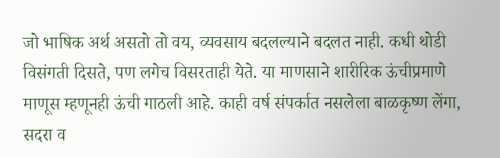जो भाषिक अर्थ असतो तो वय, व्यवसाय बदलल्याने बदलत नाही. कधी थोडी विसंगती दिसते, पण लगेच विसरताही येते. या माणसाने शारीरिक ऊंचीप्रमाणे माणूस म्हणूनही ऊंची गाठली आहे. काही वर्ष संपर्कात नसलेला बाळकृष्ण लेंगा, सदरा व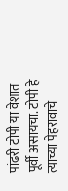पांढरी टोपी या वेशात पूर्वी असायचा. टोपी हे त्याच्या पेहरावाचे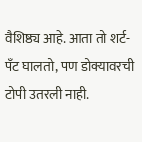वैशिष्ठ्य आहे. आता तो शर्ट-पँट घालतो, पण डोक्यावरची टोपी उतरली नाही.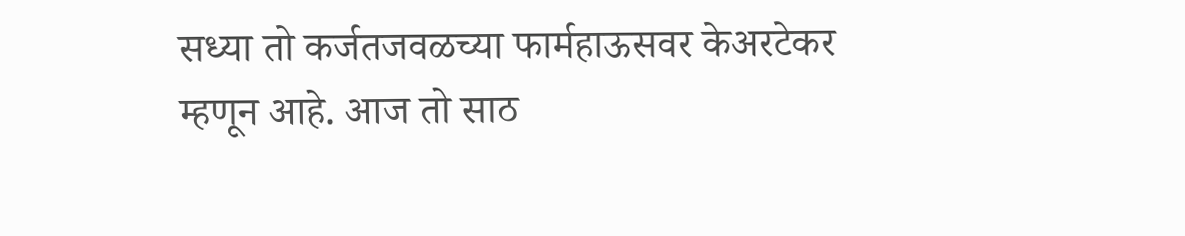सध्या तो कर्जतजवळच्या फार्महाऊसवर केअरटेकर म्हणून आहे. आज तो साठ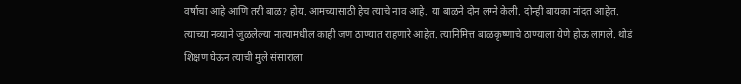वर्षाचा आहे आणि तरी बाळ? होय. आमच्यासाठी हेच त्याचे नाव आहे. या बाळने दोन लग्ने केली. दोन्ही बायका नांदत आहेत. त्याच्या नव्याने जुळलेल्या नात्यामधील काही जण ठाण्यात राहणारे आहेत. त्यानिमित्त बाळकृष्णाचे ठाण्याला येणे होऊ लागले. थोडं शिक्षण घेऊन त्याची मुले संसाराला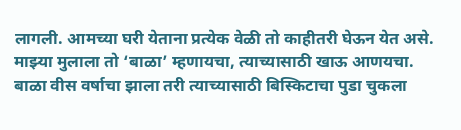लागली. आमच्या घरी येताना प्रत्येक वेळी तो काहीतरी घेऊन येत असे. माझ्या मुलाला तो ‘बाळा’ म्हणायचा, त्याच्यासाठी खाऊ आणयचा. बाळा वीस वर्षाचा झाला तरी त्याच्यासाठी बिस्किटाचा पुडा चुकला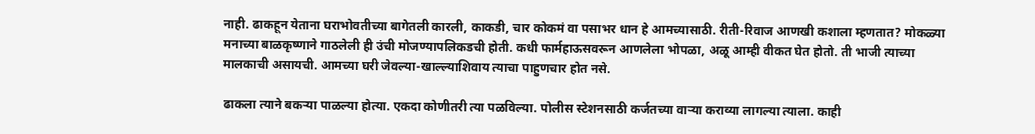नाही. ढाकहून येताना घराभोवतीच्या बागेतली कारली, काकडी, चार कोकमं वा पसाभर धान हे आमच्यासाठी. रीती-रिवाज आणखी कशाला म्हणतात? मोकळ्या मनाच्या बाळकृष्णाने गाठलेली ही उंची मोजण्यापलिकडची होती. कधी फार्महाऊसवरून आणलेला भोपळा, अळू आम्ही वीकत घेत होतो. ती भाजी त्याच्या मालकाची असायची. आमच्या घरी जेवल्या-खाल्ल्याशिवाय त्याचा पाहुणचार होत नसे.

ढाकला त्याने बकर्‍या पाळल्या होत्या. एकदा कोणीतरी त्या पळविल्या. पोलीस स्टेशनसाठी कर्जतच्या वार्‍या कराव्या लागल्या त्याला. काही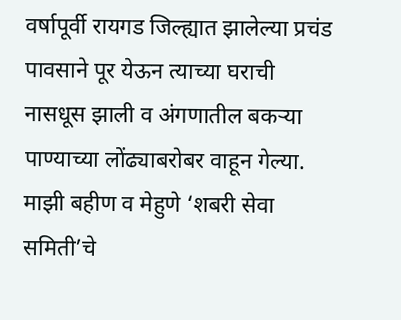वर्षापूर्वी रायगड जिल्ह्यात झालेल्या प्रचंड पावसाने पूर येऊन त्याच्या घराची नासधूस झाली व अंगणातील बकर्‍या पाण्याच्या लोंढ्याबरोबर वाहून गेल्या. माझी बहीण व मेहुणे ‘शबरी सेवा समिती’चे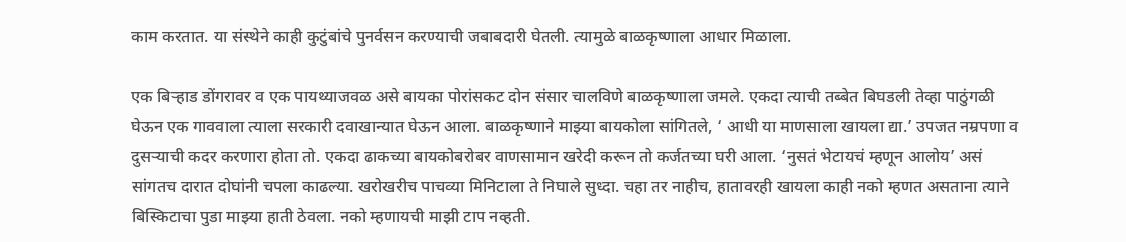काम करतात. या संस्थेने काही कुटुंबांचे पुनर्वसन करण्याची जबाबदारी घेतली. त्यामुळे बाळकृष्णाला आधार मिळाला.

एक बिर्‍हाड डोंगरावर व एक पायथ्याजवळ असे बायका पोरांसकट दोन संसार चालविणे बाळकृष्णाला जमले. एकदा त्याची तब्बेत बिघडली तेव्हा पाठुंगळी घेऊन एक गाववाला त्याला सरकारी दवाखान्यात घेऊन आला. बाळकृष्णाने माझ्या बायकोला सांगितले, ‘ आधी या माणसाला खायला द्या.’ उपजत नम्रपणा व दुसर्‍याची कदर करणारा होता तो. एकदा ढाकच्या बायकोबरोबर वाणसामान खरेदी करून तो कर्जतच्या घरी आला. ‘नुसतं भेटायचं म्हणून आलोय’ असं सांगतच दारात दोघांनी चपला काढल्या. खरोखरीच पाचव्या मिनिटाला ते निघाले सुध्दा. चहा तर नाहीच, हातावरही खायला काही नको म्हणत असताना त्याने बिस्किटाचा पुडा माझ्या हाती ठेवला. नको म्हणायची माझी टाप नव्हती.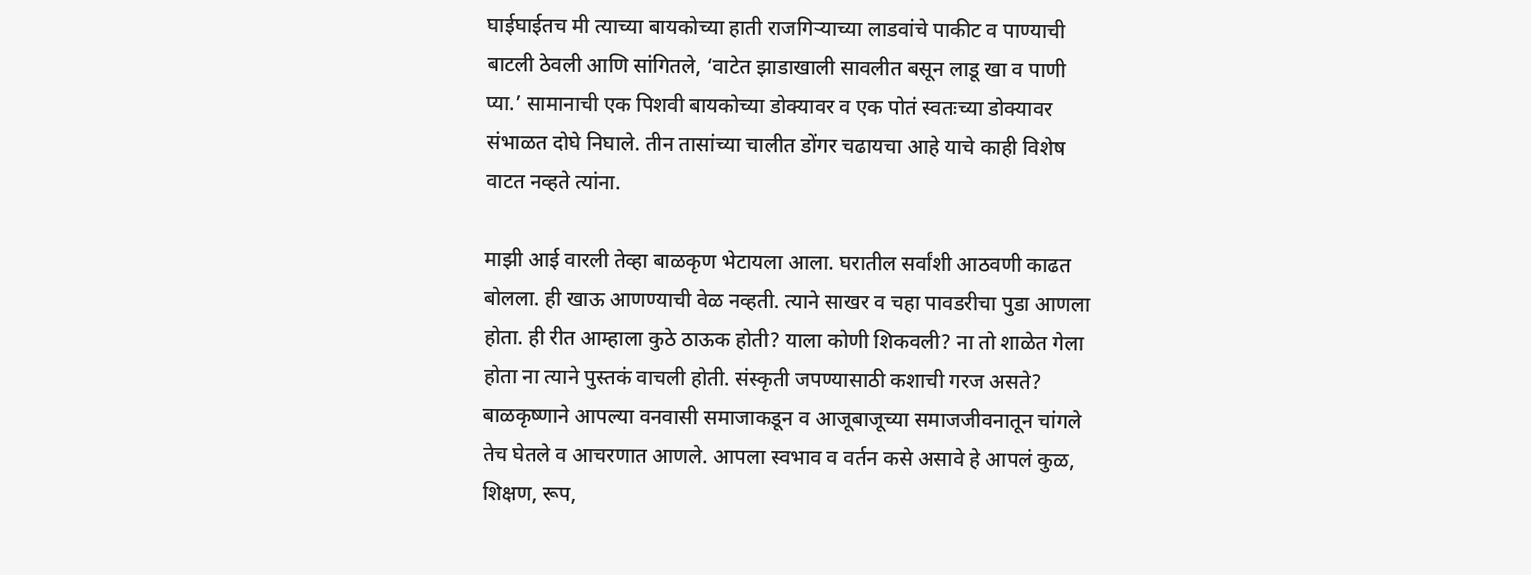घाईघाईतच मी त्याच्या बायकोच्या हाती राजगिर्‍याच्या लाडवांचे पाकीट व पाण्याची बाटली ठेवली आणि सांगितले, ‘वाटेत झाडाखाली सावलीत बसून लाडू खा व पाणी प्या.’ सामानाची एक पिशवी बायकोच्या डोक्यावर व एक पोतं स्वतःच्या डोक्यावर संभाळत दोघे निघाले. तीन तासांच्या चालीत डोंगर चढायचा आहे याचे काही विशेष वाटत नव्हते त्यांना.

माझी आई वारली तेव्हा बाळकृण भेटायला आला. घरातील सर्वांशी आठवणी काढत बोलला. ही खाऊ आणण्याची वेळ नव्हती. त्याने साखर व चहा पावडरीचा पुडा आणला होता. ही रीत आम्हाला कुठे ठाऊक होती? याला कोणी शिकवली? ना तो शाळेत गेला होता ना त्याने पुस्तकं वाचली होती. संस्कृती जपण्यासाठी कशाची गरज असते? बाळकृष्णाने आपल्या वनवासी समाजाकडून व आजूबाजूच्या समाजजीवनातून चांगले तेच घेतले व आचरणात आणले. आपला स्वभाव व वर्तन कसे असावे हे आपलं कुळ, शिक्षण, रूप,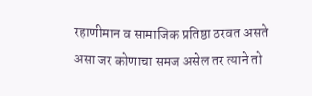रहाणीमान व सामाजिक प्रतिष्ठा ठरवत असते असा जर कोणाचा समज असेल तर त्याने तो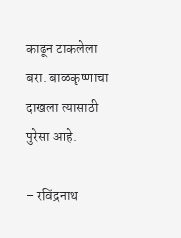काढून टाकलेला बरा. बाळकृष्णाचा दाखला त्यासाठी पुरेसा आहे.

– रविंद्रनाथ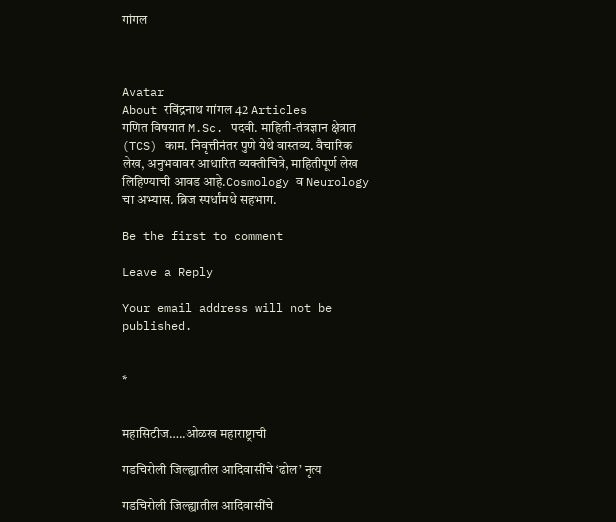गांगल



Avatar
About रविंद्रनाथ गांगल 42 Articles
गणित विषयात M.Sc. पदवी. माहिती-तंत्रज्ञान क्षेत्रात (TCS) काम. निवृत्तीनंतर पुणे येथे वास्तव्य. वैचारिक लेख, अनुभवावर आधारित व्यक्तीचित्रे, माहितीपूर्ण लेख लिहिण्याची आवड आहे.Cosmology व Neurology चा अभ्यास. ब्रिज स्पर्धांमधे सहभाग.

Be the first to comment

Leave a Reply

Your email address will not be published.


*


महासिटीज…..ओळख महाराष्ट्राची

गडचिरोली जिल्ह्यातील आदिवासींचे ‘ढोल’ नृत्य

गडचिरोली जिल्ह्यातील आदिवासींचे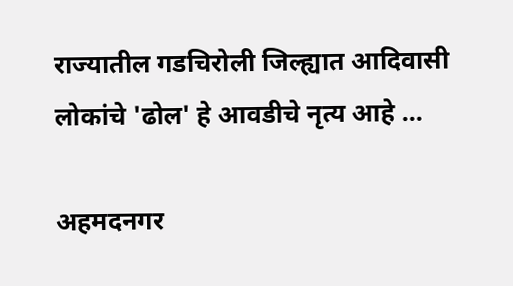राज्यातील गडचिरोली जिल्ह्यात आदिवासी लोकांचे 'ढोल' हे आवडीचे नृत्य आहे ...

अहमदनगर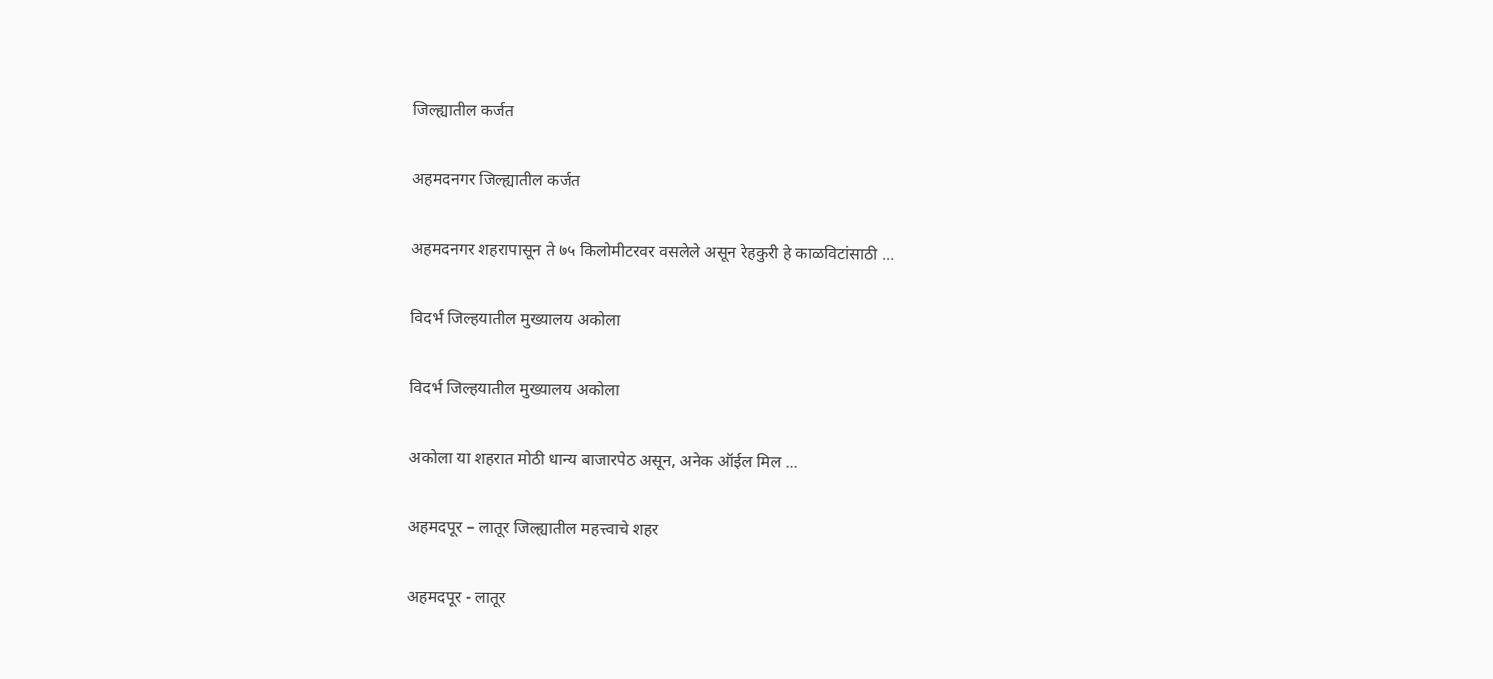जिल्ह्यातील कर्जत

अहमदनगर जिल्ह्यातील कर्जत

अहमदनगर शहरापासून ते ७५ किलोमीटरवर वसलेले असून रेहकुरी हे काळविटांसाठी ...

विदर्भ जिल्हयातील मुख्यालय अकोला

विदर्भ जिल्हयातील मुख्यालय अकोला

अकोला या शहरात मोठी धान्य बाजारपेठ असून, अनेक ऑईल मिल ...

अहमदपूर – लातूर जिल्ह्यातील महत्त्वाचे शहर

अहमदपूर - लातूर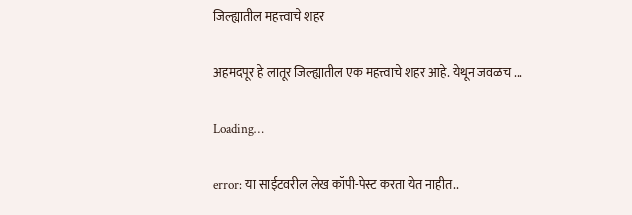जिल्ह्यातील महत्त्वाचे शहर

अहमदपूर हे लातूर जिल्ह्यातील एक महत्त्वाचे शहर आहे. येथून जवळच ...

Loading…

error: या साईटवरील लेख कॉपी-पेस्ट करता येत नाहीत..